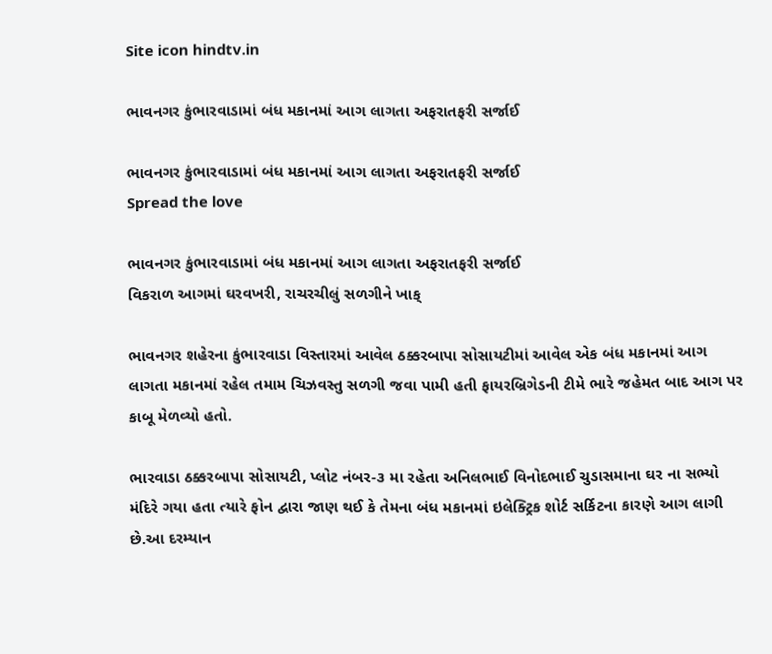Site icon hindtv.in

ભાવનગર કુંભારવાડામાં બંધ મકાનમાં આગ લાગતા અફરાતફરી સર્જાઈ

ભાવનગર કુંભારવાડામાં બંધ મકાનમાં આગ લાગતા અફરાતફરી સર્જાઈ
Spread the love

ભાવનગર કુંભારવાડામાં બંધ મકાનમાં આગ લાગતા અફરાતફરી સર્જાઈ
વિકરાળ આગમાં ઘરવખરી, રાચરચીલું સળગીને ખાક્

ભાવનગર શહેરના કુંભારવાડા વિસ્તારમાં આવેલ ઠક્કરબાપા સોસાયટીમાં આવેલ એક બંધ મકાનમાં આગ લાગતા મકાનમાં રહેલ તમામ ચિઝવસ્તુ સળગી જવા પામી હતી ફાયરબ્રિગેડની ટીમે ભારે જહેમત બાદ આગ પર કાબૂ મેળવ્યો હતો.

ભારવાડા ઠક્કરબાપા સોસાયટી, પ્લોટ નંબર-૩ મા રહેતા અનિલભાઈ વિનોદભાઈ ચુડાસમાના ઘર ના સભ્યો મંદિરે ગયા હતા ત્યારે ફોન દ્વારા જાણ થઈ કે તેમના બંધ મકાનમાં ઇલેક્ટ્રિક શોર્ટ સર્કિટના કારણે આગ લાગી છે.આ દરમ્યાન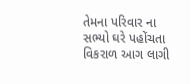તેમના પરિવાર ના સભ્યો ઘરે પહોંચતા વિકરાળ આગ લાગી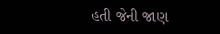હતી જેની જાણ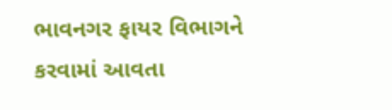ભાવનગર ફાયર વિભાગને કરવામાં આવતા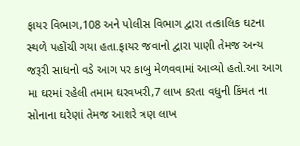ફાયર વિભાગ,108 અને પોલીસ વિભાગ દ્વારા તત્કાલિક ઘટના સ્થળે પહોંચી ગયા હતા.ફાયર જવાનો દ્વારા પાણી તેમજ અન્ય જરૂરી સાધનો વડે આગ પર કાબુ મેળવવામાં આવ્યો હતો.આ આગ મા ઘરમાં રહેલી તમામ ઘરવખરી,7 લાખ કરતા વધુની કિંમત ના સોનાના ઘરેણાં તેમજ આશરે ત્રણ લાખ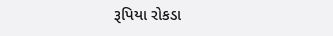રૂપિયા રોકડા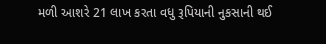મળી આશરે 21 લાખ કરતા વધુ રૂપિયાની નુકસાની થઈ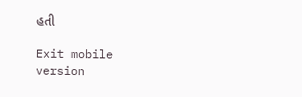હતી

Exit mobile version